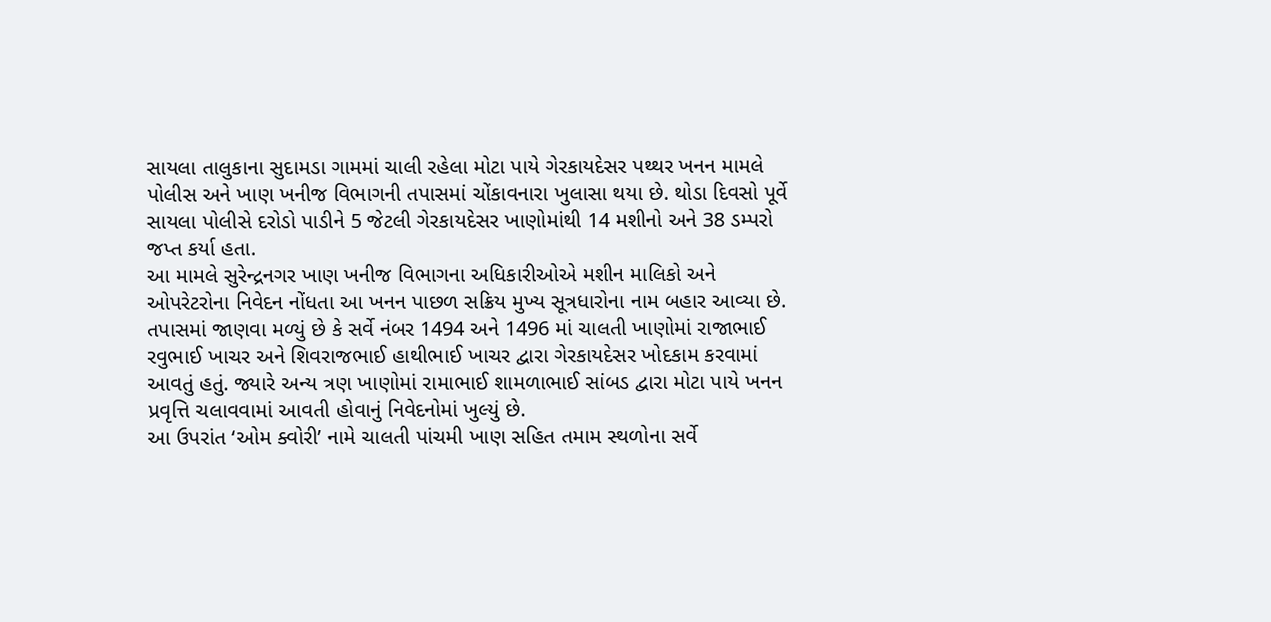સાયલા તાલુકાના સુદામડા ગામમાં ચાલી રહેલા મોટા પાયે ગેરકાયદેસર પથ્થર ખનન મામલે પોલીસ અને ખાણ ખનીજ વિભાગની તપાસમાં ચોંકાવનારા ખુલાસા થયા છે. થોડા દિવસો પૂર્વે સાયલા પોલીસે દરોડો પાડીને 5 જેટલી ગેરકાયદેસર ખાણોમાંથી 14 મશીનો અને 38 ડમ્પરો જપ્ત કર્યા હતા.
આ મામલે સુરેન્દ્રનગર ખાણ ખનીજ વિભાગના અધિકારીઓએ મશીન માલિકો અને ઓપરેટરોના નિવેદન નોંધતા આ ખનન પાછળ સક્રિય મુખ્ય સૂત્રધારોના નામ બહાર આવ્યા છે.
તપાસમાં જાણવા મળ્યું છે કે સર્વે નંબર 1494 અને 1496 માં ચાલતી ખાણોમાં રાજાભાઈ રવુભાઈ ખાચર અને શિવરાજભાઈ હાથીભાઈ ખાચર દ્વારા ગેરકાયદેસર ખોદકામ કરવામાં આવતું હતું. જ્યારે અન્ય ત્રણ ખાણોમાં રામાભાઈ શામળાભાઈ સાંબડ દ્વારા મોટા પાયે ખનન પ્રવૃત્તિ ચલાવવામાં આવતી હોવાનું નિવેદનોમાં ખુલ્યું છે.
આ ઉપરાંત ‘ઓમ ક્વોરી’ નામે ચાલતી પાંચમી ખાણ સહિત તમામ સ્થળોના સર્વે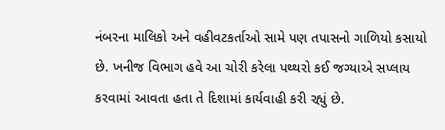નંબરના માલિકો અને વહીવટકર્તાઓ સામે પણ તપાસનો ગાળિયો કસાયો છે. ખનીજ વિભાગ હવે આ ચોરી કરેલા પથ્થરો કઈ જગ્યાએ સપ્લાય કરવામાં આવતા હતા તે દિશામાં કાર્યવાહી કરી રહ્યું છે.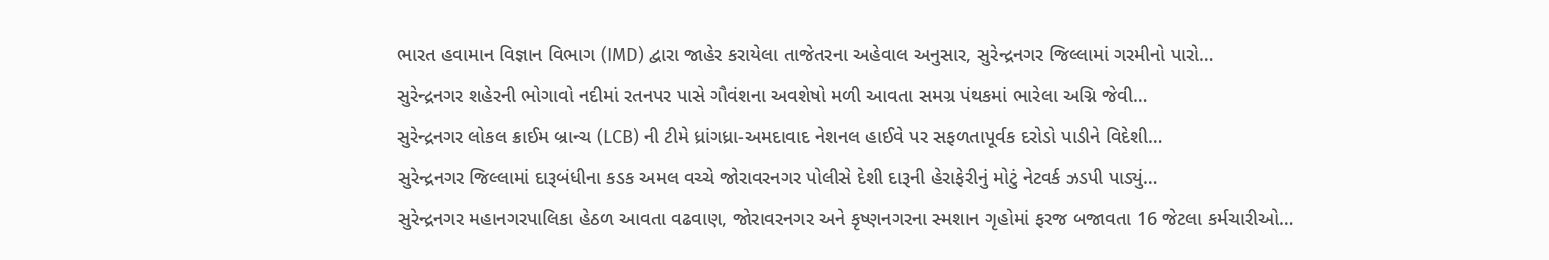ભારત હવામાન વિજ્ઞાન વિભાગ (IMD) દ્વારા જાહેર કરાયેલા તાજેતરના અહેવાલ અનુસાર, સુરેન્દ્રનગર જિલ્લામાં ગરમીનો પારો…
સુરેન્દ્રનગર શહેરની ભોગાવો નદીમાં રતનપર પાસે ગૌવંશના અવશેષો મળી આવતા સમગ્ર પંથકમાં ભારેલા અગ્નિ જેવી…
સુરેન્દ્રનગર લોકલ ક્રાઈમ બ્રાન્ચ (LCB) ની ટીમે ધ્રાંગધ્રા-અમદાવાદ નેશનલ હાઈવે પર સફળતાપૂર્વક દરોડો પાડીને વિદેશી…
સુરેન્દ્રનગર જિલ્લામાં દારૂબંધીના કડક અમલ વચ્ચે જોરાવરનગર પોલીસે દેશી દારૂની હેરાફેરીનું મોટું નેટવર્ક ઝડપી પાડ્યું…
સુરેન્દ્રનગર મહાનગરપાલિકા હેઠળ આવતા વઢવાણ, જોરાવરનગર અને કૃષ્ણનગરના સ્મશાન ગૃહોમાં ફરજ બજાવતા 16 જેટલા કર્મચારીઓ…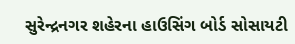સુરેન્દ્રનગર શહેરના હાઉસિંગ બોર્ડ સોસાયટી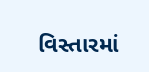વિસ્તારમાં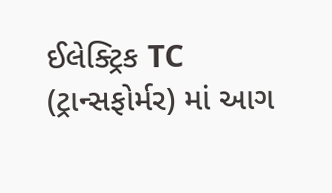ઈલેક્ટ્રિક TC (ટ્રાન્સફોર્મર) માં આગ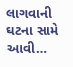લાગવાની ઘટના સામે આવી…